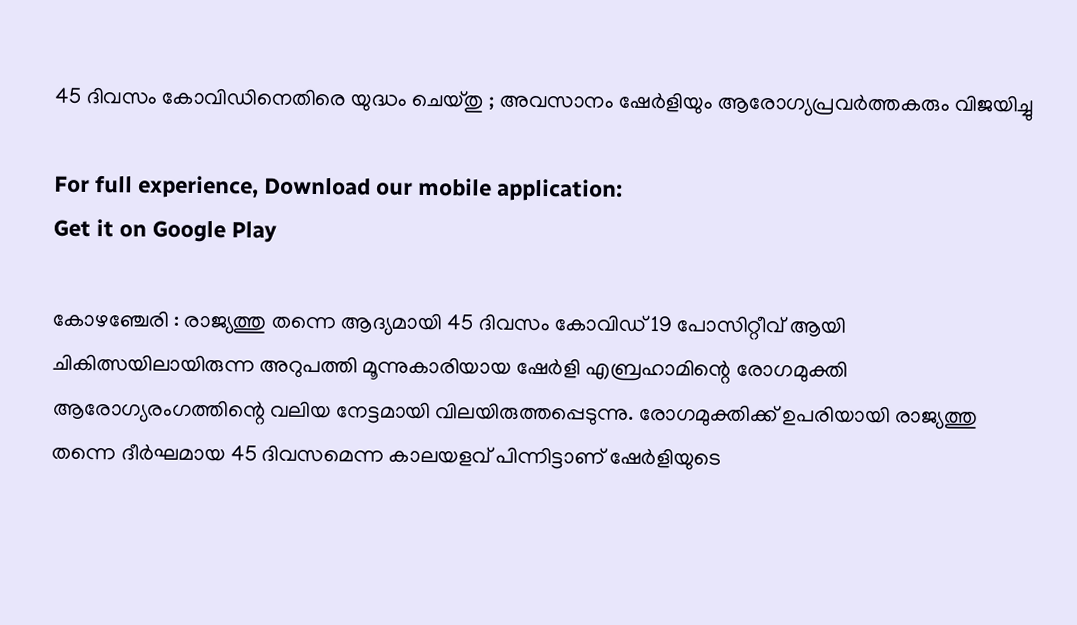45 ദിവസം കോവിഡിനെതിരെ യുദ്ധം ചെയ്തു ; അവസാനം ഷേര്‍ളിയും ആരോഗ്യപ്രവര്‍ത്തകരും വിജയിച്ചു

For full experience, Download our mobile application:
Get it on Google Play

കോഴഞ്ചേരി : രാജ്യത്തു തന്നെ ആദ്യമായി 45 ദിവസം കോവിഡ് 19 പോസിറ്റീവ് ആയി ചികിത്സയിലായിരുന്ന അറുപത്തി മൂന്നുകാരിയായ ഷേര്‍ളി എബ്രഹാമിന്റെ രോഗമുക്തി ആരോഗ്യരംഗത്തിന്റെ വലിയ നേട്ടമായി വിലയിരുത്തപ്പെടുന്നു. രോഗമുക്തിക്ക് ഉപരിയായി രാജ്യത്തു തന്നെ ദീര്‍ഘമായ 45 ദിവസമെന്ന കാലയളവ് പിന്നിട്ടാണ് ഷേര്‍ളിയുടെ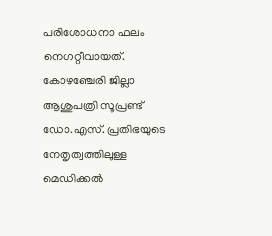പരിശോധനാ ഫലം നെഗറ്റീവായത്. കോഴഞ്ചേരി ജില്ലാ ആശുപത്രി സൂപ്രണ്ട് ഡോ.എസ്. പ്രതിഭയുടെ നേതൃത്വത്തിലുള്ള മെഡിക്കല്‍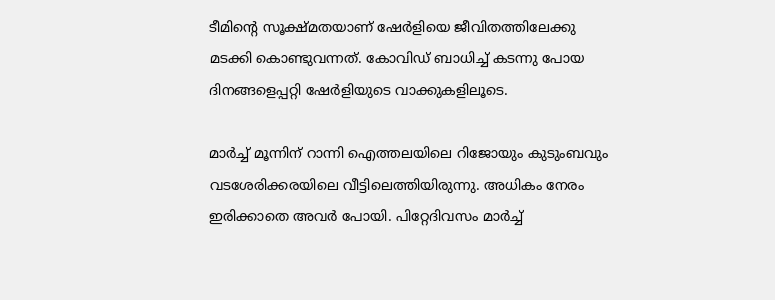ടീമിന്റെ സൂക്ഷ്മതയാണ് ഷേര്‍ളിയെ ജീവിതത്തിലേക്കു മടക്കി കൊണ്ടുവന്നത്. കോവിഡ് ബാധിച്ച് കടന്നു പോയ ദിനങ്ങളെപ്പറ്റി ഷേര്‍ളിയുടെ വാക്കുകളിലൂടെ.

മാര്‍ച്ച് മൂന്നിന് റാന്നി ഐത്തലയിലെ റിജോയും കുടുംബവും വടശേരിക്കരയിലെ വീട്ടിലെത്തിയിരുന്നു. അധികം നേരം ഇരിക്കാതെ അവര്‍ പോയി. പിറ്റേദിവസം മാര്‍ച്ച്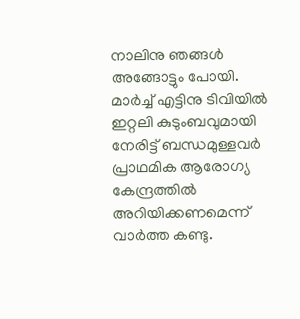നാലിനു ഞങ്ങള്‍ അങ്ങോട്ടും പോയി. മാര്‍ച്ച് എട്ടിനു ടിവിയില്‍ ഇറ്റലി കുടുംബവുമായി നേരിട്ട് ബന്ധമുള്ളവര്‍ പ്രാഥമിക ആരോഗ്യ കേന്ദ്രത്തില്‍ അറിയിക്കണമെന്ന് വാര്‍ത്ത കണ്ടു.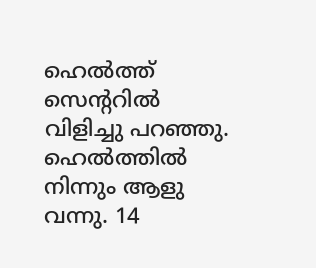ഹെല്‍ത്ത് സെന്ററില്‍ വിളിച്ചു പറഞ്ഞു. ഹെല്‍ത്തില്‍ നിന്നും ആളു വന്നു. 14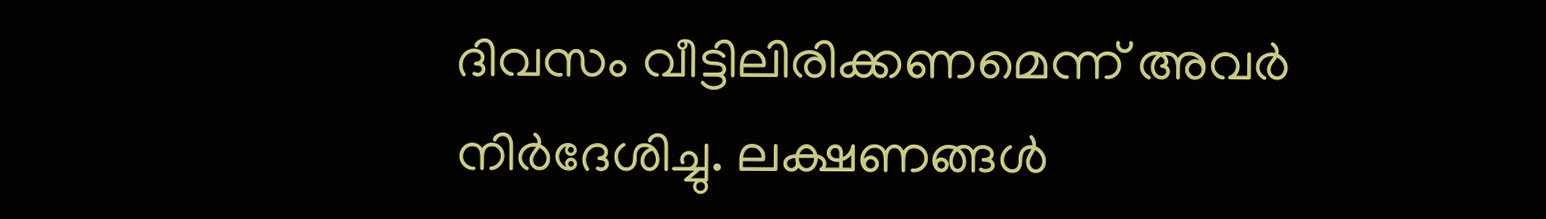ദിവസം വീട്ടിലിരിക്കണമെന്ന് അവര്‍ നിര്‍ദേശിച്ചു. ലക്ഷണങ്ങള്‍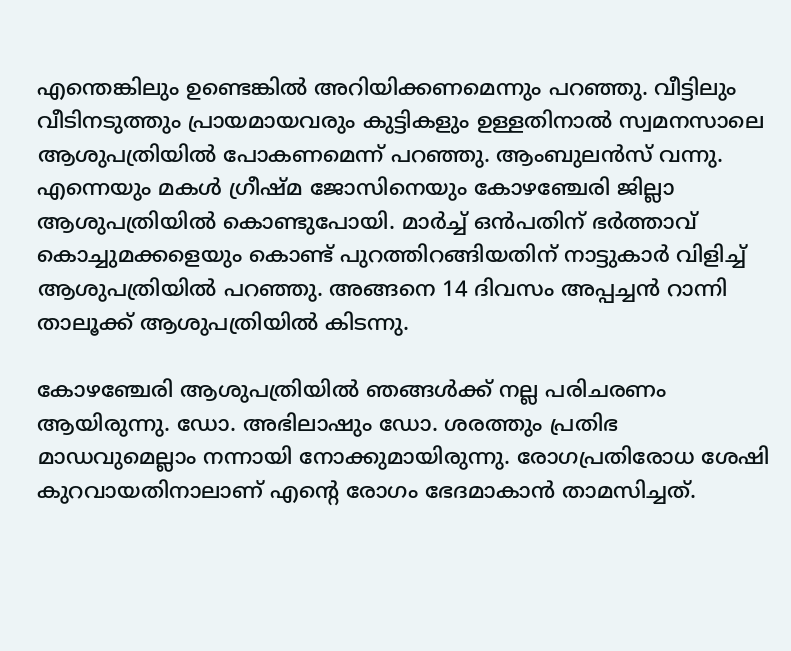എന്തെങ്കിലും ഉണ്ടെങ്കില്‍ അറിയിക്കണമെന്നും പറഞ്ഞു. വീട്ടിലും വീടിനടുത്തും പ്രായമായവരും കുട്ടികളും ഉള്ളതിനാല്‍ സ്വമനസാലെ ആശുപത്രിയില്‍ പോകണമെന്ന് പറഞ്ഞു. ആംബുലന്‍സ് വന്നു. എന്നെയും മകള്‍ ഗ്രീഷ്മ ജോസിനെയും കോഴഞ്ചേരി ജില്ലാ ആശുപത്രിയില്‍ കൊണ്ടുപോയി. മാര്‍ച്ച് ഒന്‍പതിന് ഭര്‍ത്താവ് കൊച്ചുമക്കളെയും കൊണ്ട് പുറത്തിറങ്ങിയതിന് നാട്ടുകാര്‍ വിളിച്ച് ആശുപത്രിയില്‍ പറഞ്ഞു. അങ്ങനെ 14 ദിവസം അപ്പച്ചന്‍ റാന്നി താലൂക്ക് ആശുപത്രിയില്‍ കിടന്നു.

കോഴഞ്ചേരി ആശുപത്രിയില്‍ ഞങ്ങള്‍ക്ക് നല്ല പരിചരണം ആയിരുന്നു. ഡോ. അഭിലാഷും ഡോ. ശരത്തും പ്രതിഭ മാഡവുമെല്ലാം നന്നായി നോക്കുമായിരുന്നു. രോഗപ്രതിരോധ ശേഷി കുറവായതിനാലാണ് എന്റെ രോഗം ഭേദമാകാന്‍ താമസിച്ചത്.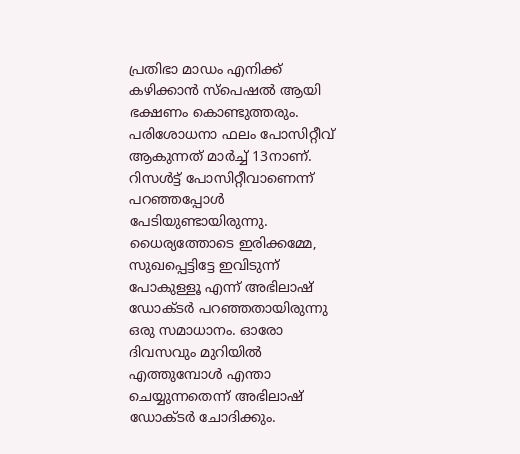പ്രതിഭാ മാഡം എനിക്ക് കഴിക്കാന്‍ സ്‌പെഷല്‍ ആയി ഭക്ഷണം കൊണ്ടുത്തരും. പരിശോധനാ ഫലം പോസിറ്റീവ് ആകുന്നത് മാര്‍ച്ച് 13നാണ്. റിസള്‍ട്ട് പോസിറ്റീവാണെന്ന് പറഞ്ഞപ്പോള്‍ പേടിയുണ്ടായിരുന്നു. ധൈര്യത്തോടെ ഇരിക്കമ്മേ, സുഖപ്പെട്ടിട്ടേ ഇവിടുന്ന് പോകുള്ളൂ എന്ന് അഭിലാഷ് ഡോക്ടര്‍ പറഞ്ഞതായിരുന്നു ഒരു സമാധാനം. ഓരോ ദിവസവും മുറിയില്‍ എത്തുമ്പോള്‍ എന്താ ചെയ്യുന്നതെന്ന് അഭിലാഷ് ഡോക്ടര്‍ ചോദിക്കും.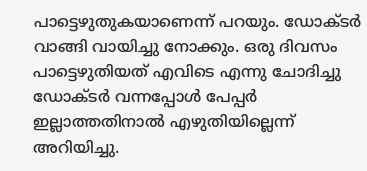പാട്ടെഴുതുകയാണെന്ന് പറയും. ഡോക്ടര്‍ വാങ്ങി വായിച്ചു നോക്കും. ഒരു ദിവസം പാട്ടെഴുതിയത് എവിടെ എന്നു ചോദിച്ചു ഡോക്ടര്‍ വന്നപ്പോള്‍ പേപ്പര്‍ ഇല്ലാത്തതിനാല്‍ എഴുതിയില്ലെന്ന് അറിയിച്ചു.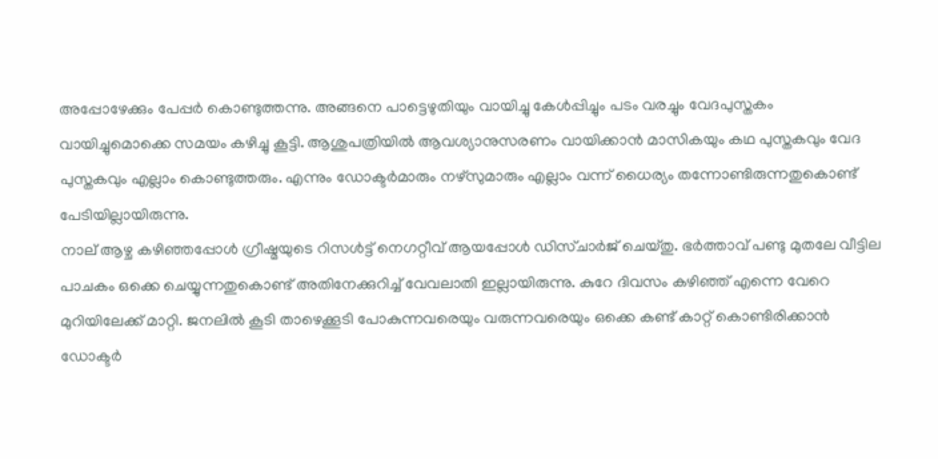അപ്പോഴേക്കും പേപ്പര്‍ കൊണ്ടുത്തന്നു. അങ്ങനെ പാട്ടെഴുതിയും വായിച്ചു കേള്‍പ്പിച്ചും പടം വരച്ചും വേദപുസ്തകം വായിച്ചുമൊക്കെ സമയം കഴിച്ചു കൂട്ടി. ആശുപത്രിയില്‍ ആവശ്യാനുസരണം വായിക്കാന്‍ മാസികയും കഥ പുസ്തകവും വേദ പുസ്തകവും എല്ലാം കൊണ്ടുത്തരും. എന്നും ഡോക്ടര്‍മാരും നഴ്‌സുമാരും എല്ലാം വന്ന് ധൈര്യം തന്നോണ്ടിരുന്നതുകൊണ്ട് പേടിയില്ലായിരുന്നു.
നാല് ആഴ്ച കഴിഞ്ഞപ്പോള്‍ ഗ്രീഷ്മയുടെ റിസള്‍ട്ട് നെഗറ്റീവ് ആയപ്പോള്‍ ഡിസ്ചാര്‍ജ് ചെയ്തു. ഭര്‍ത്താവ് പണ്ടു മുതലേ വീട്ടില പാചകം ഒക്കെ ചെയ്യുന്നതുകൊണ്ട് അതിനേക്കുറിച്ച് വേവലാതി ഇല്ലായിരുന്നു. കുറേ ദിവസം കഴിഞ്ഞ് എന്നെ വേറെ മുറിയിലേക്ക് മാറ്റി. ജനലില്‍ കൂടി താഴെക്കൂടി പോകുന്നവരെയും വരുന്നവരെയും ഒക്കെ കണ്ട് കാറ്റ് കൊണ്ടിരിക്കാന്‍ ഡോക്ടര്‍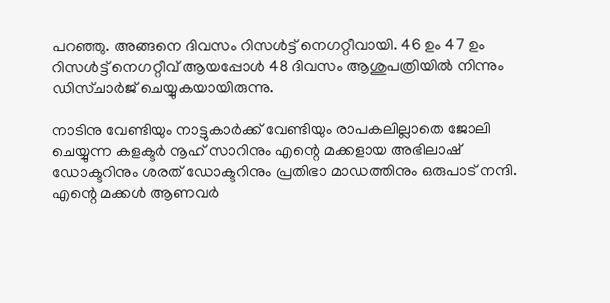പറഞ്ഞു. അങ്ങനെ ദിവസം റിസള്‍ട്ട് നെഗറ്റീവായി. 46 ഉം 47 ഉം റിസള്‍ട്ട് നെഗറ്റീവ് ആയപ്പോള്‍ 48 ദിവസം ആശുപത്രിയില്‍ നിന്നും ഡിസ്ചാര്‍ജ് ചെയ്യുകയായിരുന്നു.

നാടിനു വേണ്ടിയും നാട്ടുകാര്‍ക്ക് വേണ്ടിയും രാപകലില്ലാതെ ജോലി ചെയ്യുന്ന കളക്ടര്‍ നൂഹ് സാറിനും എന്റെ മക്കളായ അഭിലാഷ് ഡോക്ടറിനും ശരത് ഡോക്ടറിനും പ്രതിഭാ മാഡത്തിനും ഒരുപാട് നന്ദി. എന്റെ മക്കള്‍ ആണവര്‍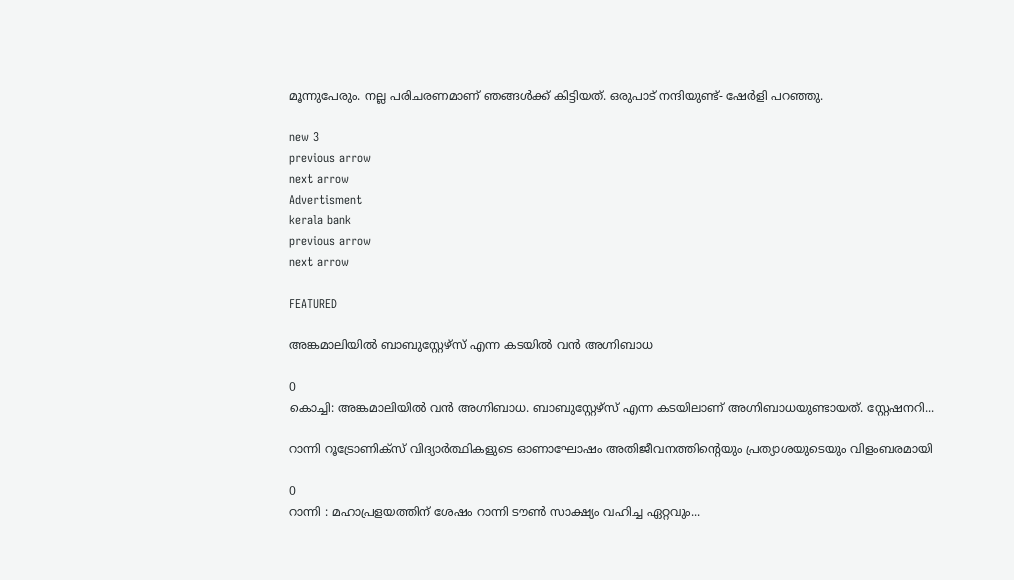മൂന്നുപേരും. നല്ല പരിചരണമാണ് ഞങ്ങള്‍ക്ക് കിട്ടിയത്. ഒരുപാട് നന്ദിയുണ്ട്- ഷേര്‍ളി പറഞ്ഞു.

new 3
previous arrow
next arrow
Advertisment
kerala bank
previous arrow
next arrow

FEATURED

അങ്കമാലിയിൽ ബാബുസ്റ്റേഴ്സ് എന്ന കടയിൽ വൻ അഗ്നിബാധ

0
കൊച്ചി: അങ്കമാലിയിൽ വൻ അഗ്നിബാധ. ബാബുസ്റ്റേഴ്സ് എന്ന കടയിലാണ് അഗ്നിബാധയുണ്ടായത്. സ്റ്റേഷനറി...

റാന്നി റൂട്രോണിക്സ് വിദ്യാർത്ഥികളുടെ ഓണാഘോഷം അതിജീവനത്തിന്റെയും പ്രത്യാശയുടെയും വിളംബരമായി

0
റാന്നി : മഹാപ്രളയത്തിന് ശേഷം റാന്നി ടൗൺ സാക്ഷ്യം വഹിച്ച ഏറ്റവും...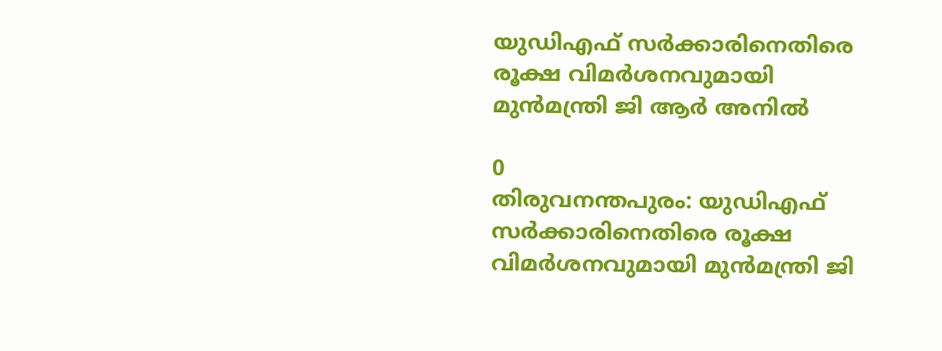യുഡിഎഫ് സര്‍ക്കാരിനെതിരെ രൂക്ഷ വിമര്‍ശനവുമായി മുന്‍മന്ത്രി ജി ആര്‍ അനില്‍

0
തിരുവനന്തപുരം: യുഡിഎഫ് സര്‍ക്കാരിനെതിരെ രൂക്ഷ വിമര്‍ശനവുമായി മുന്‍മന്ത്രി ജി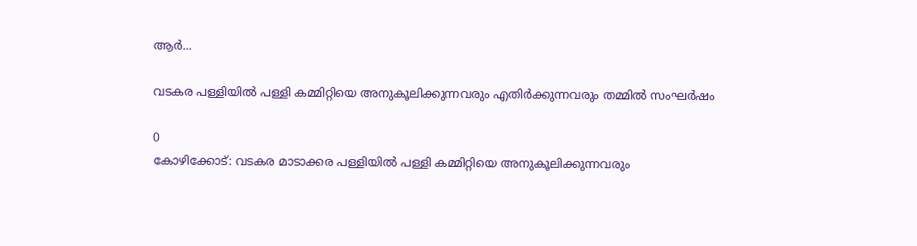ആര്‍...

വടകര പള്ളിയിൽ പള്ളി കമ്മിറ്റിയെ അനുകൂലിക്കുന്നവരും എതിർക്കുന്നവരും തമ്മിൽ സംഘർഷം

0
കോഴിക്കോട്: വടകര മാടാക്കര പള്ളിയിൽ പള്ളി കമ്മിറ്റിയെ അനുകൂലിക്കുന്നവരും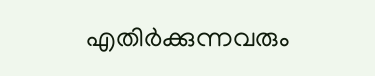എതിർക്കുന്നവരും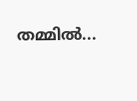തമ്മിൽ...